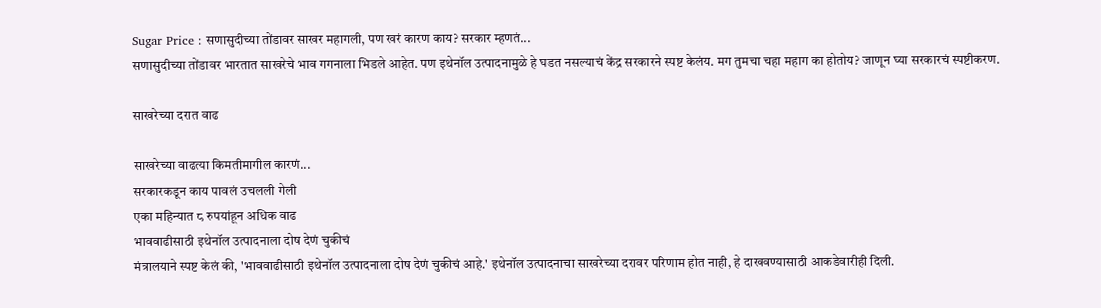Sugar Price : सणासुदीच्या तोंडावर साखर महागली, पण खरं कारण काय? सरकार म्हणतं...
सणासुदीच्या तोंडावर भारतात साखरेचे भाव गगनाला भिडले आहेत. पण इथेनॉल उत्पादनामुळे हे घडत नसल्याचं केंद्र सरकारने स्पष्ट केलंय. मग तुमचा चहा महाग का होतोय? जाणून घ्या सरकारचं स्पष्टीकरण.

साखरेच्या दरात वाढ

साखरेच्या वाढत्या किमतीमागील कारणं...
सरकारकडून काय पावलं उचलली गेली
एका महिन्यात ८ रुपयांहून अधिक वाढ
भाववाढीसाठी इथेनॉल उत्पादनाला दोष देणं चुकीचं
मंत्रालयाने स्पष्ट केलं की, 'भाववाढीसाठी इथेनॉल उत्पादनाला दोष देणं चुकीचं आहे.' इथेनॉल उत्पादनाचा साखरेच्या दरावर परिणाम होत नाही, हे दाखवण्यासाठी आकडेवारीही दिली.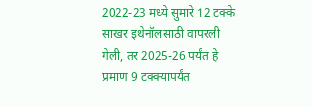2022-23 मध्ये सुमारे 12 टक्के साखर इथेनॉलसाठी वापरली गेली, तर 2025-26 पर्यंत हे प्रमाण 9 टक्क्यापर्यंत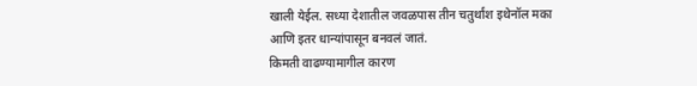खाली येईल. सध्या देशातील जवळपास तीन चतुर्थांश इथेनॉल मका आणि इतर धान्यांपासून बनवलं जातं.
किमती वाढण्यामागील कारण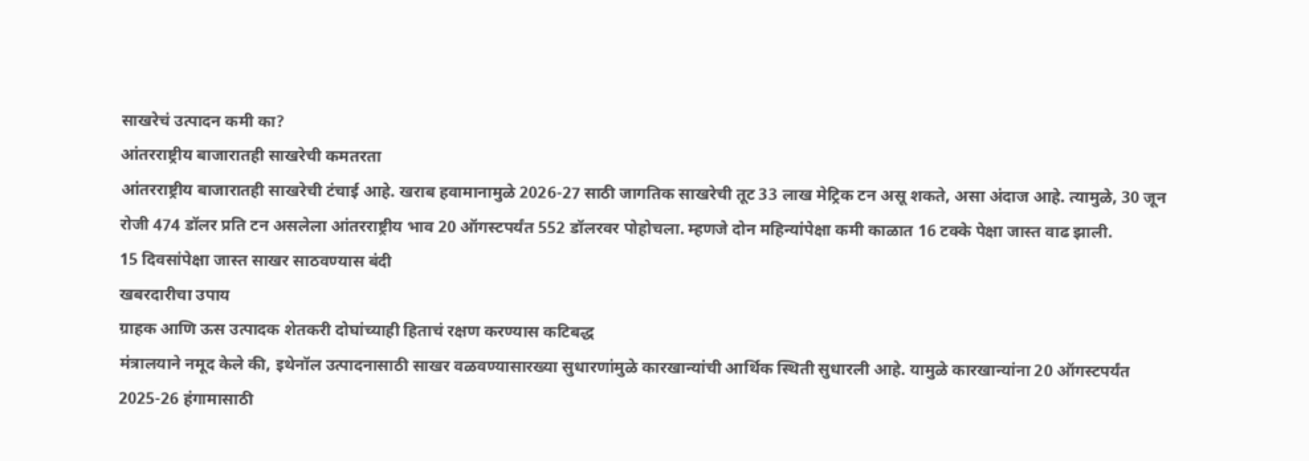साखरेचं उत्पादन कमी का?
आंतरराष्ट्रीय बाजारातही साखरेची कमतरता
आंतरराष्ट्रीय बाजारातही साखरेची टंचाई आहे. खराब हवामानामुळे 2026-27 साठी जागतिक साखरेची तूट 33 लाख मेट्रिक टन असू शकते, असा अंदाज आहे. त्यामुळे, 30 जून रोजी 474 डॉलर प्रति टन असलेला आंतरराष्ट्रीय भाव 20 ऑगस्टपर्यंत 552 डॉलरवर पोहोचला. म्हणजे दोन महिन्यांपेक्षा कमी काळात 16 टक्के पेक्षा जास्त वाढ झाली.
15 दिवसांपेक्षा जास्त साखर साठवण्यास बंदी
खबरदारीचा उपाय
ग्राहक आणि ऊस उत्पादक शेतकरी दोघांच्याही हिताचं रक्षण करण्यास कटिबद्ध
मंत्रालयाने नमूद केले की, इथेनॉल उत्पादनासाठी साखर वळवण्यासारख्या सुधारणांमुळे कारखान्यांची आर्थिक स्थिती सुधारली आहे. यामुळे कारखान्यांना 20 ऑगस्टपर्यंत 2025-26 हंगामासाठी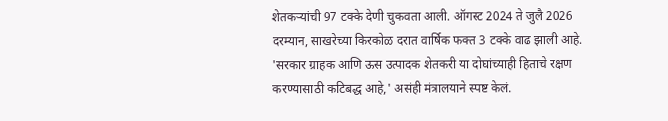शेतकऱ्यांची 97 टक्के देणी चुकवता आली. ऑगस्ट 2024 ते जुलै 2026 दरम्यान, साखरेच्या किरकोळ दरात वार्षिक फक्त 3 टक्के वाढ झाली आहे. 'सरकार ग्राहक आणि ऊस उत्पादक शेतकरी या दोघांच्याही हिताचे रक्षण करण्यासाठी कटिबद्ध आहे,' असंही मंत्रालयाने स्पष्ट केलं.